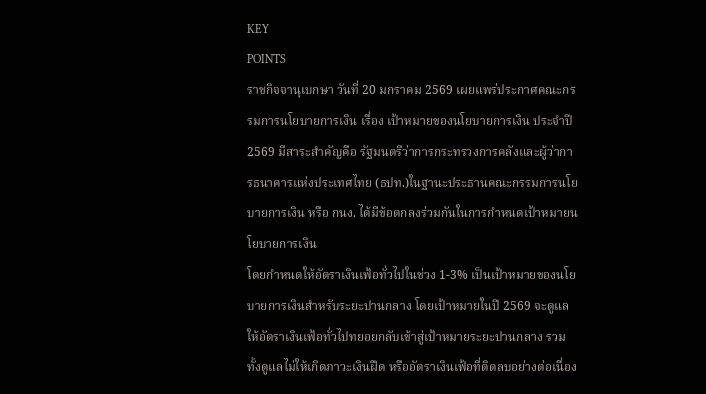KEY
POINTS
ราชกิจจานุเบกษา วันที่ 20 มกราคม 2569 เผยแพร่ประกาศคณะกรรมการนโยบายการเงิน เรื่อง เป้าหมายของนโยบายการเงิน ประจำปี 2569 มีสาระสำคัญคือ รัฐมนตรีว่าการกระทรวงการคลังและผู้ว่าการธนาคารแห่งประเทศไทย (ธปท.)ในฐานะประธานคณะกรรมการนโยบายการเงิน หรือ กนง. ได้มีข้อตกลงร่วมกันในการกำหนดเป้าหมายนโยบายการเงิน
โดยกำหนดให้อัตราเงินเฟ้อทั่วไปในช่วง 1-3% เป็นเป้าหมายของนโยบายการเงินสำหรับระยะปานกลาง โดยเป้าหมายในปี 2569 จะดูแลให้อัตราเงินเฟ้อทั่วไปทยอยกลับเข้าสู่เป้าหมายระยะปานกลาง รวมทั้งดูแลไม่ให้เกิดภาวะเงินฝืด หรืออัตราเงินเฟ้อที่ติดลบอย่างต่อเนื่อง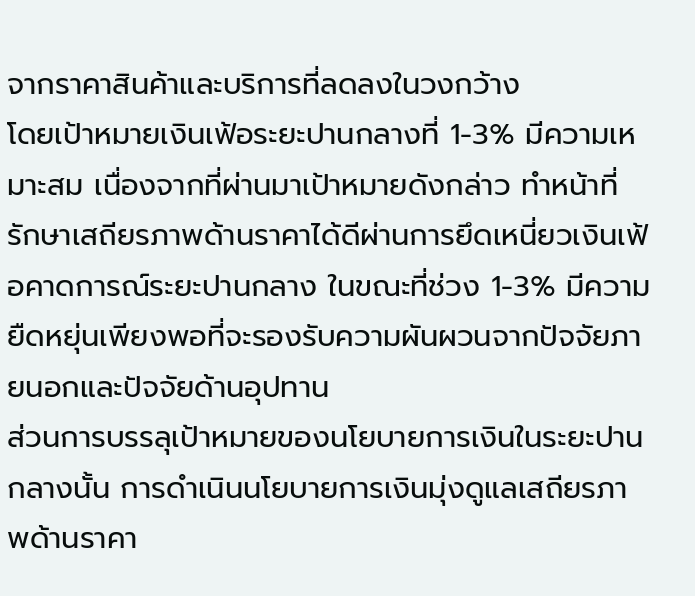จากราคาสินค้าและบริการที่ลดลงในวงกว้าง
โดยเป้าหมายเงินเฟ้อระยะปานกลางที่ 1-3% มีความเหมาะสม เนื่องจากที่ผ่านมาเป้าหมายดังกล่าว ทำหน้าที่รักษาเสถียรภาพด้านราคาได้ดีผ่านการยึดเหนี่ยวเงินเฟ้อคาดการณ์ระยะปานกลาง ในขณะที่ช่วง 1-3% มีความยืดหยุ่นเพียงพอที่จะรองรับความผันผวนจากปัจจัยภายนอกและปัจจัยด้านอุปทาน
ส่วนการบรรลุเป้าหมายของนโยบายการเงินในระยะปานกลางนั้น การดำเนินนโยบายการเงินมุ่งดูแลเสถียรภาพด้านราคา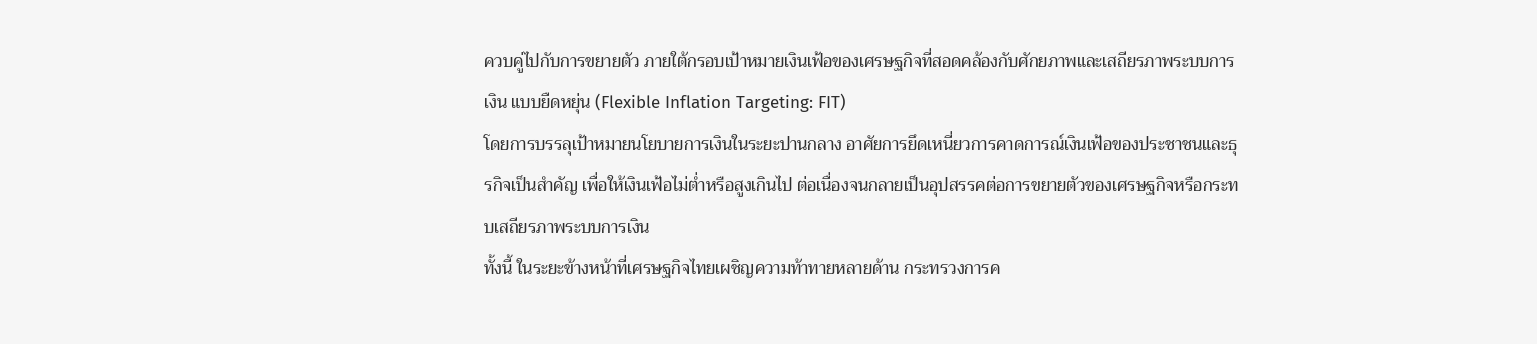ควบคู่ไปกับการขยายตัว ภายใต้กรอบเป้าหมายเงินเฟ้อของเศรษฐกิจที่สอดคล้องกับศักยภาพและเสถียรภาพระบบการเงิน แบบยืดหยุ่น (Flexible Inflation Targeting: FIT)
โดยการบรรลุเป้าหมายนโยบายการเงินในระยะปานกลาง อาศัยการยึดเหนี่ยวการคาดการณ์เงินเฟ้อของประชาชนและธุรกิจเป็นสำคัญ เพื่อให้เงินเฟ้อไม่ต่ำหรือสูงเกินไป ต่อเนื่องจนกลายเป็นอุปสรรคต่อการขยายตัวของเศรษฐกิจหรือกระทบเสถียรภาพระบบการเงิน
ทั้งนี้ ในระยะข้างหน้าที่เศรษฐกิจไทยเผชิญความท้าทายหลายด้าน กระทรวงการค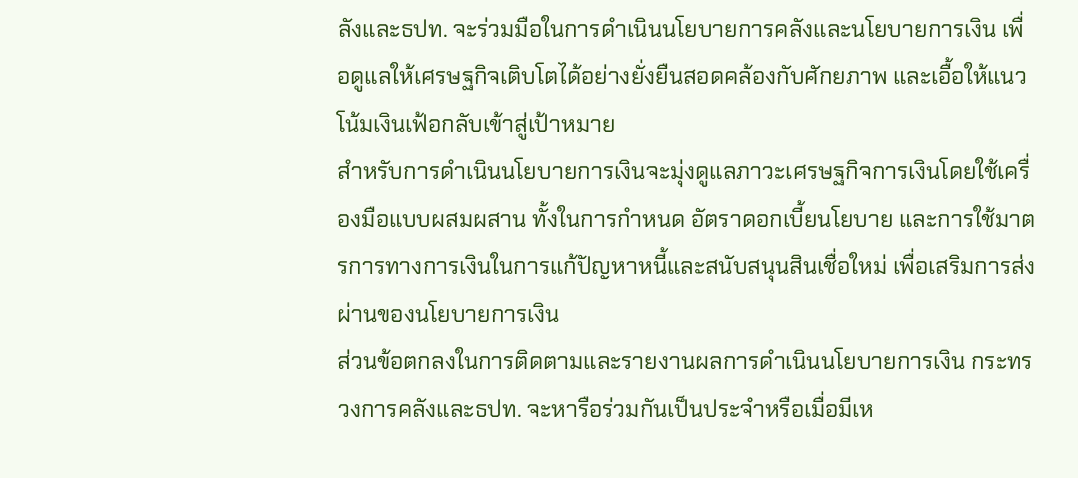ลังและธปท. จะร่วมมือในการดำเนินนโยบายการคลังและนโยบายการเงิน เพื่อดูแลให้เศรษฐกิจเติบโตได้อย่างยั่งยืนสอดคล้องกับศักยภาพ และเอื้อให้แนวโน้มเงินเฟ้อกลับเข้าสู่เป้าหมาย
สำหรับการดำเนินนโยบายการเงินจะมุ่งดูแลภาวะเศรษฐกิจการเงินโดยใช้เครื่องมือแบบผสมผสาน ทั้งในการกำหนด อัตราดอกเบี้ยนโยบาย และการใช้มาตรการทางการเงินในการแก้ปัญหาหนี้และสนับสนุนสินเชื่อใหม่ เพื่อเสริมการส่งผ่านของนโยบายการเงิน
ส่วนข้อตกลงในการติดตามและรายงานผลการดำเนินนโยบายการเงิน กระทรวงการคลังและธปท. จะหารือร่วมกันเป็นประจำหรือเมื่อมีเห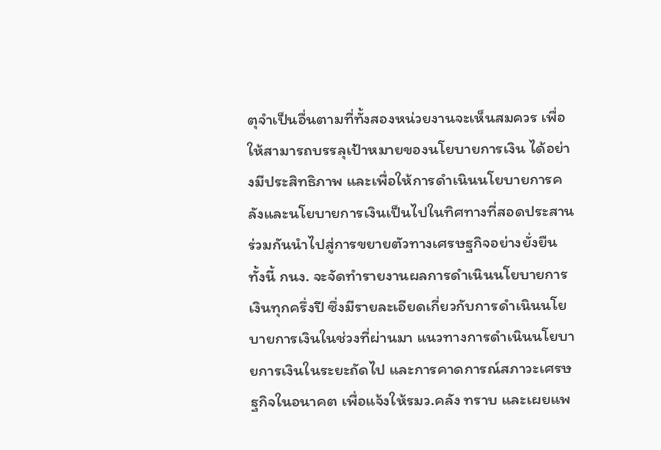ตุจำเป็นอื่นตามที่ทั้งสองหน่วยงานจะเห็นสมควร เพื่อให้สามารถบรรลุเป้าหมายของนโยบายการเงิน ได้อย่างมีประสิทธิภาพ และเพื่อให้การดำเนินนโยบายการคลังและนโยบายการเงินเป็นไปในทิศทางที่สอดประสานร่วมกันนำไปสู่การขยายตัวทางเศรษฐกิจอย่างยั่งยืน
ทั้งนี้ กนง. จะจัดทำรายงานผลการดำเนินนโยบายการเงินทุกครึ่งปี ซึ่งมีรายละเอียดเกี่ยวกับการดำเนินนโยบายการเงินในช่วงที่ผ่านมา แนวทางการดำเนินนโยบายการเงินในระยะถัดไป และการคาดการณ์สภาวะเศรษฐกิจในอนาคต เพื่อแจ้งให้รมว.คลัง ทราบ และเผยแพ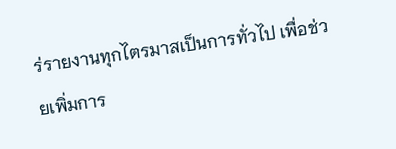ร่รายงานทุกไตรมาสเป็นการทั่วไป เพื่อช่วยเพิ่มการ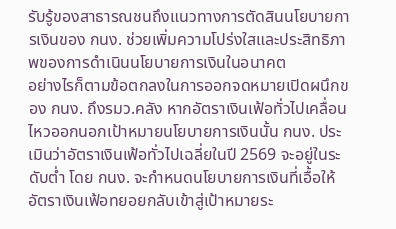รับรู้ของสาธารณชนถึงแนวทางการตัดสินนโยบายการเงินของ กนง. ช่วยเพิ่มความโปร่งใสและประสิทธิภาพของการดำเนินนโยบายการเงินในอนาคต
อย่างไรก็ตามข้อตกลงในการออกจดหมายเปิดผนึกของ กนง. ถึงรมว.คลัง หากอัตราเงินเฟ้อทั่วไปเคลื่อนไหวออกนอกเป้าหมายนโยบายการเงินนั้น กนง. ประเมินว่าอัตราเงินเฟ้อทั่วไปเฉลี่ยในปี 2569 จะอยู่ในระดับต่ำ โดย กนง. จะกำหนดนโยบายการเงินที่เอื้อให้อัตราเงินเฟ้อทยอยกลับเข้าสู่เป้าหมายระ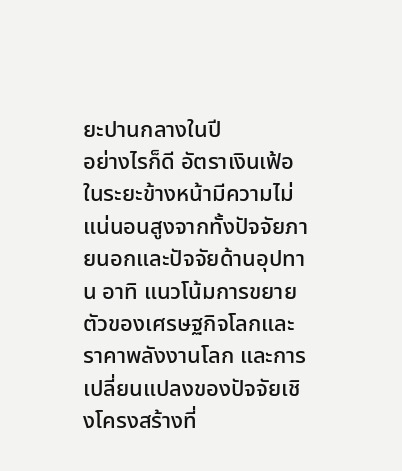ยะปานกลางในปี
อย่างไรก็ดี อัตราเงินเฟ้อในระยะข้างหน้ามีความไม่แน่นอนสูงจากทั้งปัจจัยภายนอกและปัจจัยด้านอุปทาน อาทิ แนวโน้มการขยายตัวของเศรษฐกิจโลกและราคาพลังงานโลก และการเปลี่ยนแปลงของปัจจัยเชิงโครงสร้างที่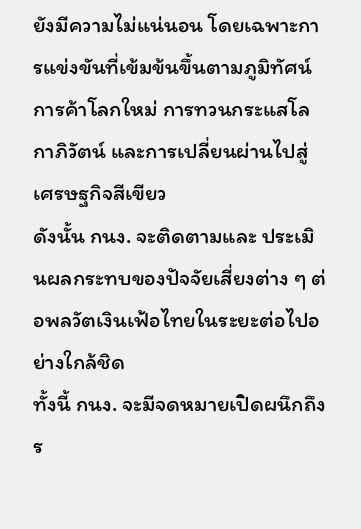ยังมีความไม่แน่นอน โดยเฉพาะการแข่งขันที่เข้มข้นขึ้นตามภูมิทัศน์การค้าโลกใหม่ การทวนกระแสโลกาภิวัตน์ และการเปลี่ยนผ่านไปสู่เศรษฐกิจสีเขียว
ดังนั้น กนง. จะติดตามและ ประเมินผลกระทบของปัจจัยเสี่ยงต่าง ๆ ต่อพลวัตเงินเฟ้อไทยในระยะต่อไปอย่างใกล้ชิด
ทั้งนี้ กนง. จะมีจดหมายเปิดผนึกถึงร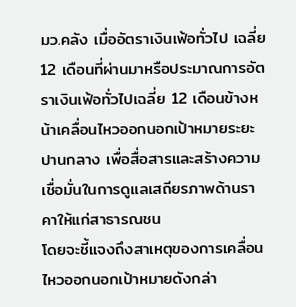มว.คลัง เมื่ออัตราเงินเฟ้อทั่วไป เฉลี่ย 12 เดือนที่ผ่านมาหรือประมาณการอัตราเงินเฟ้อทั่วไปเฉลี่ย 12 เดือนข้างหน้าเคลื่อนไหวออกนอกเป้าหมายระยะปานกลาง เพื่อสื่อสารและสร้างความเชื่อมั่นในการดูแลเสถียรภาพด้านราคาให้แก่สาธารณชน
โดยจะชี้แจงถึงสาเหตุของการเคลื่อนไหวออกนอกเป้าหมายดังกล่า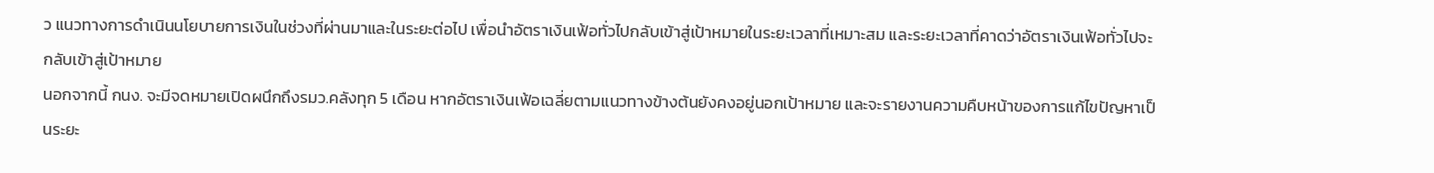ว แนวทางการดำเนินนโยบายการเงินในช่วงที่ผ่านมาและในระยะต่อไป เพื่อนำอัตราเงินเฟ้อทั่วไปกลับเข้าสู่เป้าหมายในระยะเวลาที่เหมาะสม และระยะเวลาที่คาดว่าอัตราเงินเฟ้อทั่วไปจะกลับเข้าสู่เป้าหมาย
นอกจากนี้ กนง. จะมีจดหมายเปิดผนึกถึงรมว.คลังทุก 5 เดือน หากอัตราเงินเฟ้อเฉลี่ยตามแนวทางข้างต้นยังคงอยู่นอกเป้าหมาย และจะรายงานความคืบหน้าของการแก้ไขปัญหาเป็นระยะ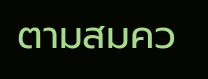ตามสมคว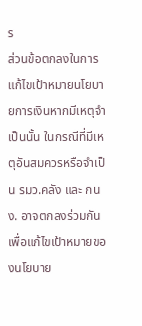ร
ส่วนข้อตกลงในการแก้ไขเป้าหมายนโยบายการเงินหากมีเหตุจำเป็นนั้น ในกรณีที่มีเหตุอันสมควรหรือจำเป็น รมว.คลัง และ กนง. อาจตกลงร่วมกัน เพื่อแก้ไขเป้าหมายของนโยบาย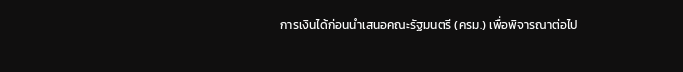การเงินได้ก่อนนำเสนอคณะรัฐมนตรี (ครม.) เพื่อพิจารณาต่อไป